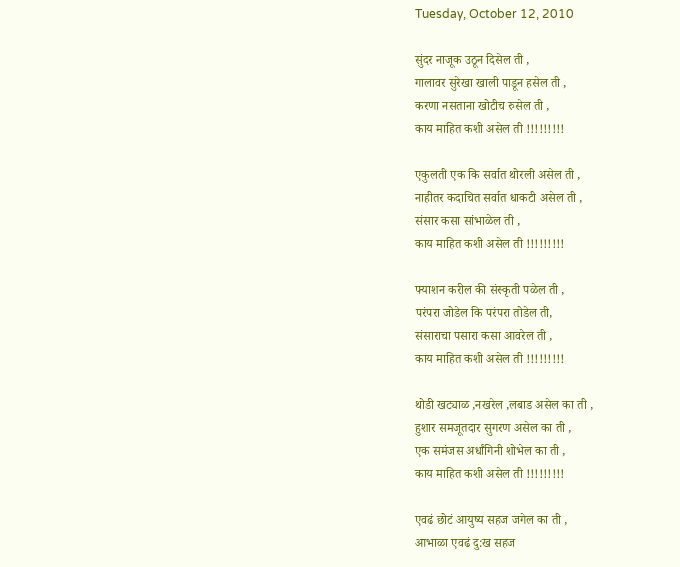Tuesday, October 12, 2010

सुंदर नाजूक उठून दिसेल ती ,
गालावर सुरेखा खाली पाडून हसेल ती ,
करणा नसताना खोटीच रुसेल ती ,
काय माहित कशी असेल ती !!!!!!!!!

एकुलती एक कि सर्वात थोरली असेल ती ,
नाहीतर कदाचित सर्वात धाकटी असेल ती ,
संसार कसा सांभाळेल ती ,
काय माहित कशी असेल ती !!!!!!!!!

फ्याशन करील की संस्कृती पळेल ती ,
परंपरा जोडेल कि परंपरा तोडेल ती,
संसाराचा पसारा कसा आवरेल ती ,
काय माहित कशी असेल ती !!!!!!!!!

थोडी खट्याळ ,नखरेल ,लबाड असेल का ती ,
हुशार समजूतदार सुगरण असेल का ती ,
एक समंजस अर्धांगिनी शोभेल का ती ,
काय माहित कशी असेल ती !!!!!!!!!

एवढं छोटं आयुष्य सहज जगेल का ती ,
आभाळा एवढं दु:ख सहज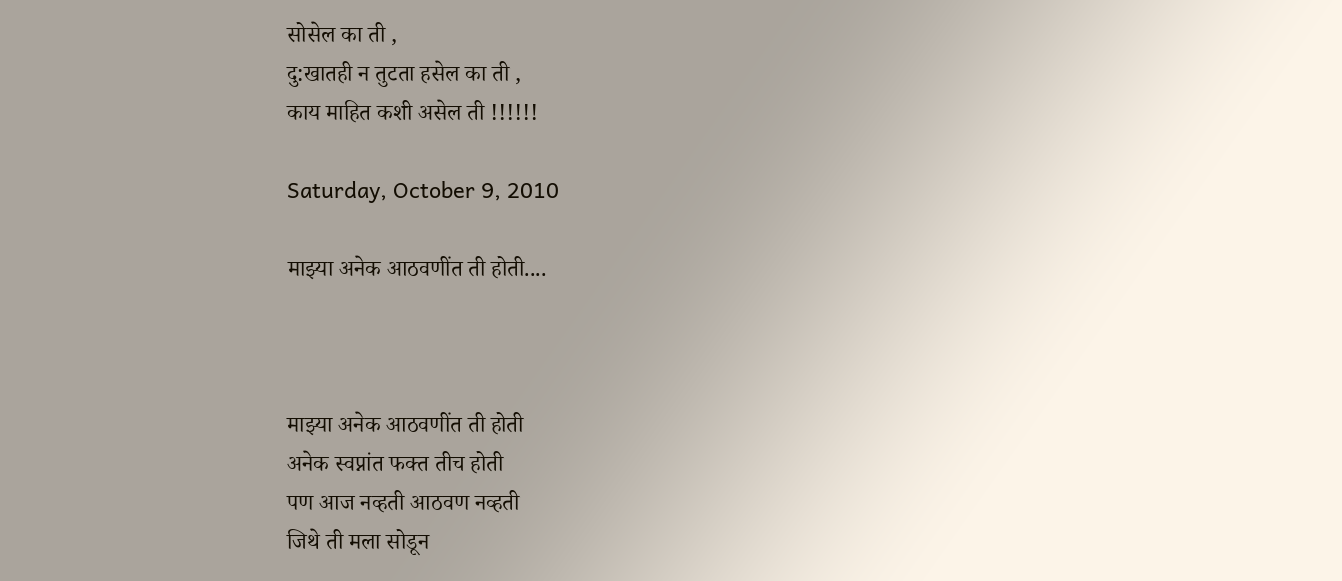सोसेल का ती ,
दु:खातही न तुटता हसेल का ती ,
काय माहित कशी असेल ती !!!!!!

Saturday, October 9, 2010

माझ्या अनेक आठवणींत ती होती....



माझ्या अनेक आठवणींत ती होती
अनेक स्वप्नांत फक्त तीच होती
पण आज नव्हती आठवण नव्हती
जिथे ती मला सोडून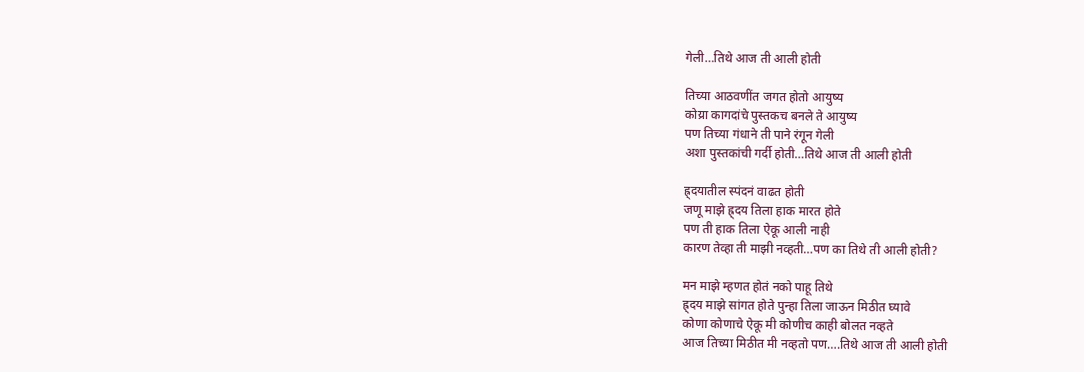गेली…तिथे आज ती आली होती

तिच्या आठवणींत जगत होतो आयुष्य
कोय्रा कागदांचे पुस्तकच बनले ते आयुष्य
पण तिच्या गंधाने ती पाने रंगून गेली
अशा पुस्तकांची गर्दी होती…तिथे आज ती आली होती

ह्र्दयातील स्पंदनं वाढत होती
जणू माझे ह्र्दय तिला हाक मारत होते
पण ती हाक तिला ऐकू आली नाही
कारण तेव्हा ती माझी नव्हती…पण का तिथे ती आली होती?

मन माझे म्हणत होतं नको पाहू तिथे
ह्र्दय माझे सांगत होते पुन्हा तिला जाऊन मिठीत घ्यावे
कोणा कोणाचे ऐकू मी कोणीच काही बोलत नव्हते
आज तिच्या मिठीत मी नव्हतो पण….तिथे आज ती आली होती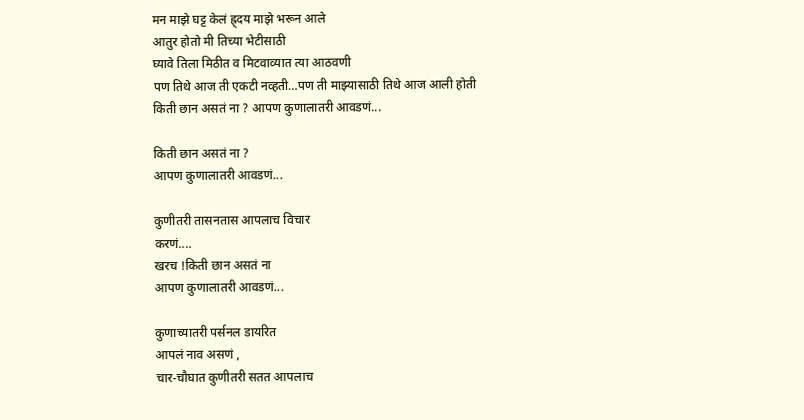मन माझे घट्ट केलं ह्र्दय माझे भरून आले
आतुर होतो मी तिच्या भेटीसाठी
घ्यावे तिला मिठीत व मिटवाव्यात त्या आठवणी
पण तिथे आज ती एकटी नव्हती…पण ती माझ्यासाठी तिथे आज आली होती
किती छान असतं ना ? आपण कुणालातरी आवडणं...

किती छान असतं ना ?
आपण कुणालातरी आवडणं...

कुणीतरी तासनतास आपलाच विचार
करणं....
खरच !किती छान असतं ना
आपण कुणालातरी आवडणं...

कुणाच्यातरी पर्सनल डायरित
आपलं नाव असणं ,
चार-चौघात कुणीतरी सतत आपलाच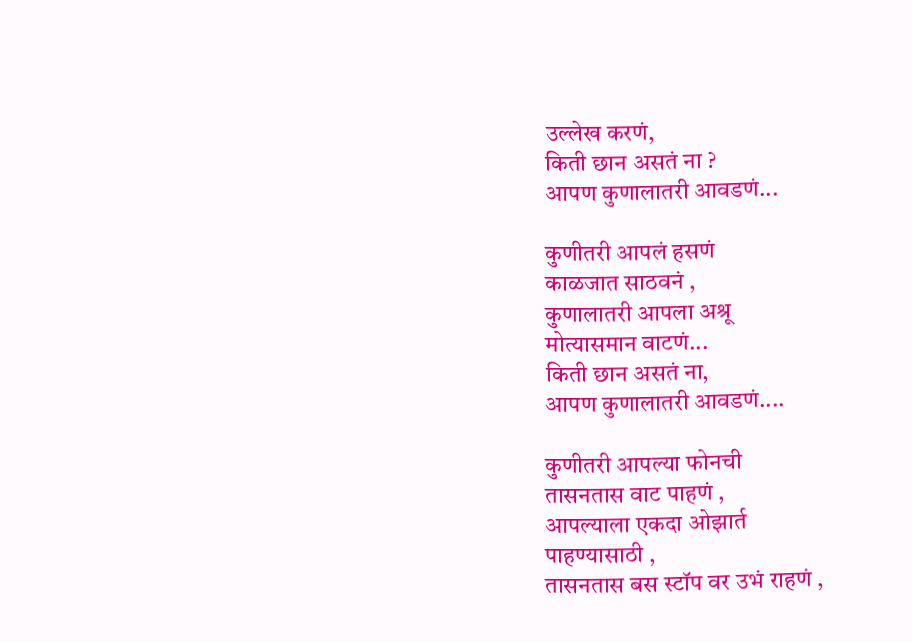उल्लेख करणं,
किती छान असतं ना ?
आपण कुणालातरी आवडणं...

कुणीतरी आपलं हसणं
काळजात साठवनं ,
कुणालातरी आपला अश्रू
मोत्यासमान वाटणं...
किती छान असतं ना,
आपण कुणालातरी आवडणं....

कुणीतरी आपल्या फोनची
तासनतास वाट पाहणं ,
आपल्याला एकदा ओझार्त
पाहण्यासाठी ,
तासनतास बस स्टॉप वर उभं राहणं ,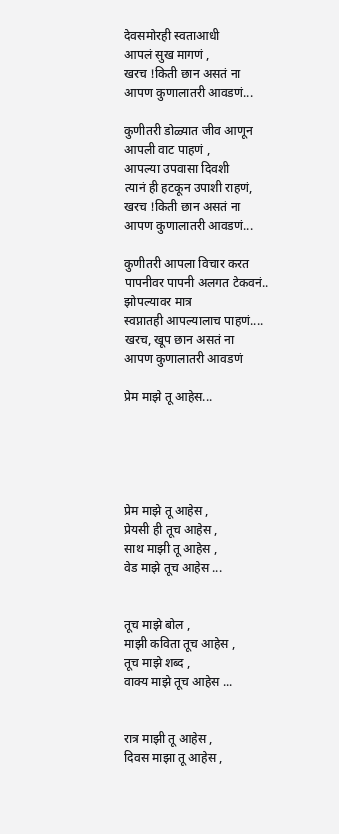देवसमोरही स्वताआधी
आपलं सुख मागणं ,
खरच !किती छान असतं ना
आपण कुणालातरी आवडणं...

कुणीतरी डोळ्यात जीव आणून
आपली वाट पाहणं ,
आपल्या उपवासा दिवशी
त्यानं ही हटकून उपाशी राहणं,
खरच !किती छान असतं ना
आपण कुणालातरी आवडणं...

कुणीतरी आपला विचार करत
पापनीवर पापनी अलगत टेकवनं..
झोपल्यावर मात्र
स्वप्नातही आपल्यालाच पाहणं....
खरच, खूप छान असतं ना
आपण कुणालातरी आवडणं

प्रेम माझे तू आहेस...





प्रेम माझे तू आहेस ,
प्रेयसी ही तूच आहेस ,
साथ माझी तू आहेस ,
वेड माझे तूच आहेस ...


तूच माझे बोल ,
माझी कविता तूच आहेस ,
तूच माझे शब्द ,
वाक्य माझे तूच आहेस ...


रात्र माझी तू आहेस ,
दिवस माझा तू आहेस ,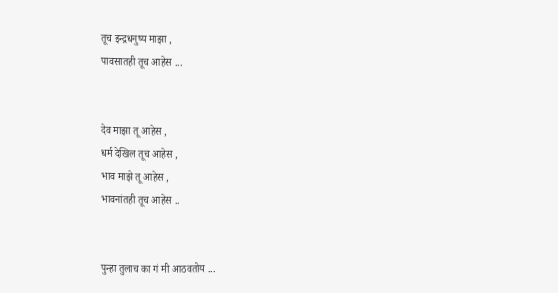तूच इन्द्रधनुष्य माझा ,
पावसातही तूच आहेस ...


देव माझा तू आहेस ,
धर्म देखिल तूच आहेस ,
भाव माझे तू आहेस ,
भावनांतही तूच आहेस ..


पुन्हा तुलाच का गं मी आठवतोय ...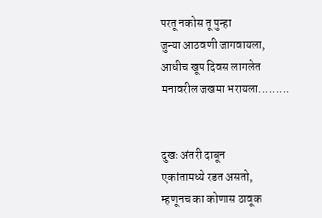परतू नकोस तू पुन्हा
जुन्या आठवणी जागवायला,
आधीच खूप दिवस लागलेत
मनावरील जखमा भरायला.........


दुखः अंतरी दाबून
एकांतामध्ये रडत असतो,
म्हणूनच का कोणास ठावूक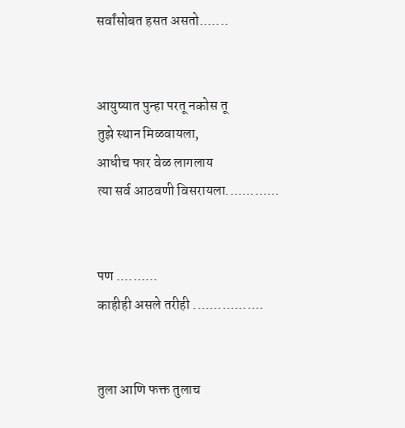सर्वांसोबत हसत असतो.......


आयुष्यात पुन्हा परतू नकोस तू
तुझे स्थान मिळवायला,
आधीच फार वेळ लागलाय
त्या सर्व आठवणी विसरायला.............


पण ..........
काहीही असले तरीही .................


तुला आणि फक्त तुलाच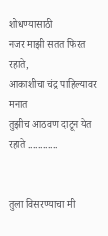शोधण्यासाठी
नजर माझी सतत फिरत रहाते,
आकाशीचा चंद्र पाहिल्यावर मनात
तुझीच आठवण दाटून येत रहाते ............


तुला विसरण्याचा मी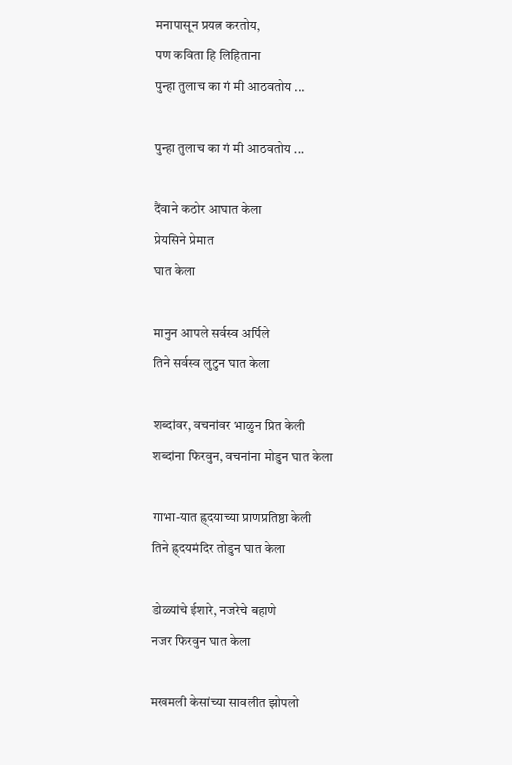मनापासून प्रयत्न करतोय,
पण कविता हि लिहिताना
पुन्हा तुलाच का गं मी आठवतोय ...

पुन्हा तुलाच का गं मी आठवतोय ...

दैंवाने कठोर आघात केला
प्रेयसिने प्रेमात
घात केला

मानुन आपले सर्वस्व अर्पिले
तिने सर्वस्व लुटुन घात केला

शब्दांवर, वचनांवर भाळुन प्रित केली
शब्दांना फिरवुन, वचनांना मोडुन घात केला

गाभा-यात ह्र्दयाच्या प्राणप्रतिष्ठा केली
तिने ह्र्दयमंदिर तोडुन घात केला

डोळ्यांचे ईशारे, नजरेचे बहाणे
नजर फिरवुन घात केला

मखमली केसांच्या सावलीत झोपलो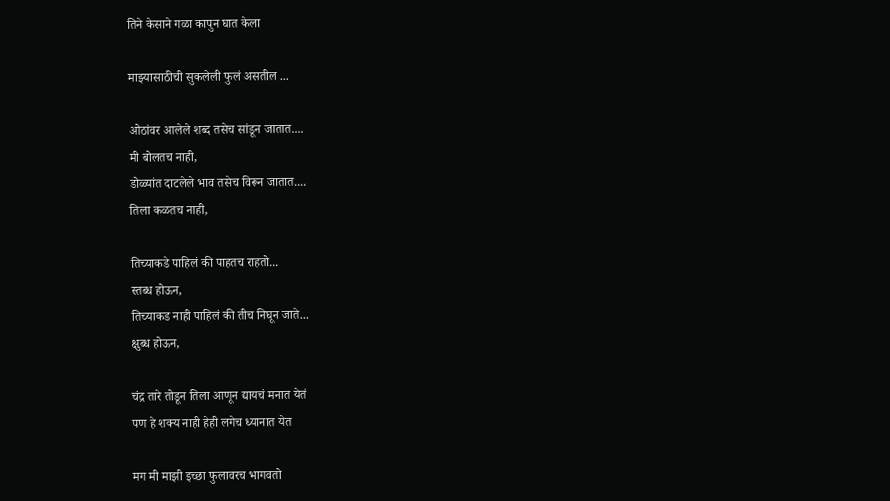तिने केसाने गळा कापुन घात केला

माझ्यासाठीची सुकलेली फुलं असतील ...

ओठांवर आलेले शब्द तसेच सांडून जातात....
मी बोलतच नाही,
डोळ्यांत दाटलेले भाव तसेच विरून जातात....
तिला कळतच नाही,

तिच्याकडे पाहिलं की पाहतच राहतो...
स्तब्ध होऊन,
तिच्याकड नाही पाहिलं की तीच निघून जाते...
क्षुब्ध होऊन,

चंद्र तारे तोडून तिला आणून द्यायचं मनात येतं
पण हे शक्य नाही हेही लगेच ध्यानात येत

मग मी माझी इच्छा फुलावरच भागवतो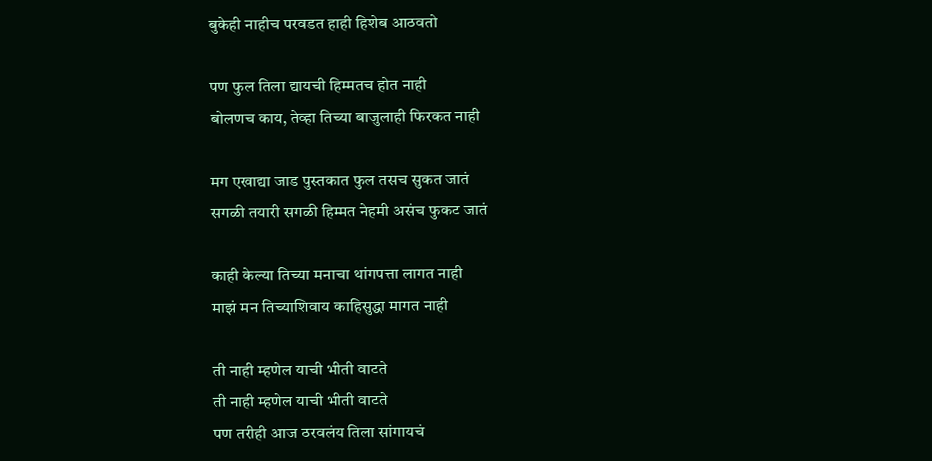बुकेही नाहीच परवडत हाही हिशेब आठवतो

पण फुल तिला द्यायची हिम्मतच होत नाही
बोलणच काय, तेव्हा तिच्या बाजुलाही फिरकत नाही

मग एखाद्या जाड पुस्तकात फुल तसच सुकत जातं
सगळी तयारी सगळी हिम्मत नेहमी असंच फुकट जातं

काही केल्या तिच्या मनाचा थांगपत्ता लागत नाही
माझं मन तिच्याशिवाय काहिसुद्धा मागत नाही

ती नाही म्हणेल याची भीती वाटते
ती नाही म्हणेल याची भीती वाटते
पण तरीही आज ठरवलंय तिला सांगायचं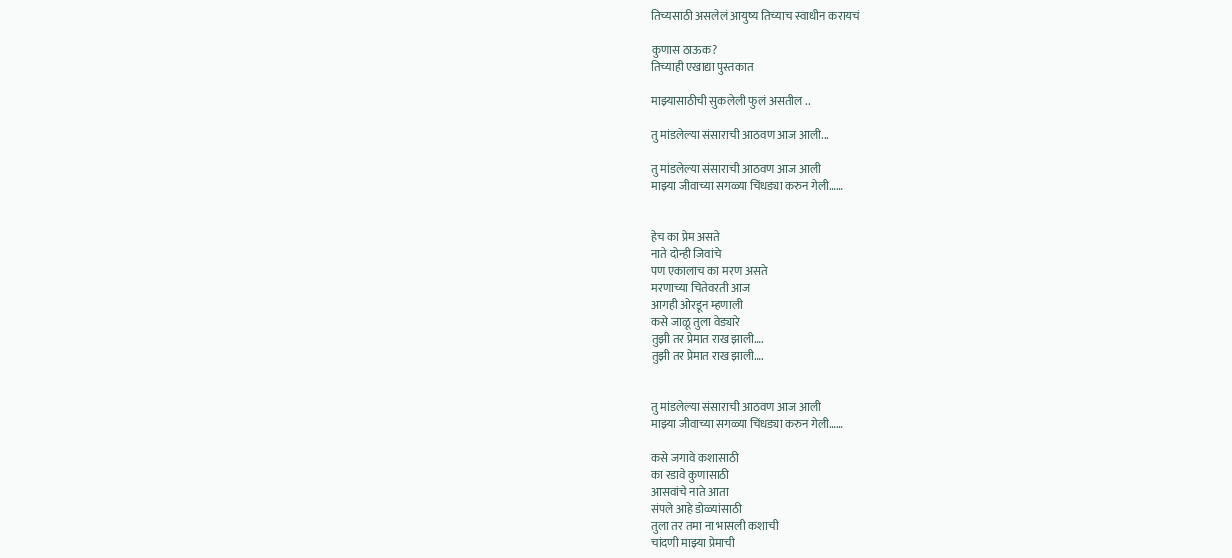तिच्यसाठी असलेलं आयुष्य तिच्याच स्वाधीन करायचं

कुणास ठाऊक?
तिच्याही एखाद्या पुस्तकात

माझ्यासाठीची सुकलेली फुलं असतील ..

तु मांडलेल्या संसाराची आठवण आज आली...

तु मांडलेल्या संसाराची आठवण आज आली
माझ्या जीवाच्या सगळ्या चिंधड्या करुन गेली……


हेच का प्रेम असते
नाते दोन्ही जिवांचे
पण एकालाच का मरण असते
मरणाच्या चितेवरती आज
आगही ओरडून म्हणाली
कसे जाळू तुला वेड्यारे
तुझी तर प्रेमात राख झाली….
तुझी तर प्रेमात राख झाली….


तु मांडलेल्या संसाराची आठवण आज आली
माझ्या जीवाच्या सगळ्या चिंधड्या करुन गेली……

कसे जगावे कशासाठी
का रडावे कुणासाठी
आसवांचे नाते आता
संपले आहे डोळ्यांसाठी
तुला तर तमा ना भासली कशाची
चांदणी माझ्या प्रेमाची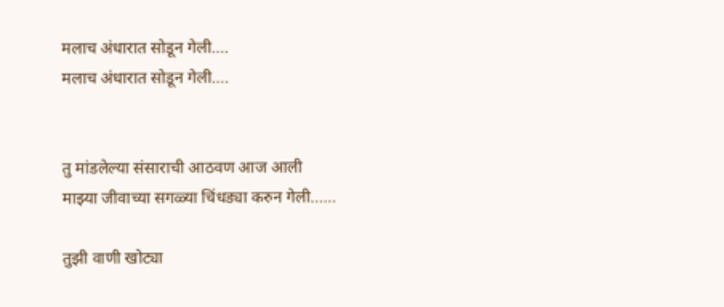मलाच अंधारात सोडून गेली….
मलाच अंधारात सोडून गेली….


तु मांडलेल्या संसाराची आठवण आज आली
माझ्या जीवाच्या सगळ्या चिंधड्या करुन गेली……

तुझी वाणी खोट्या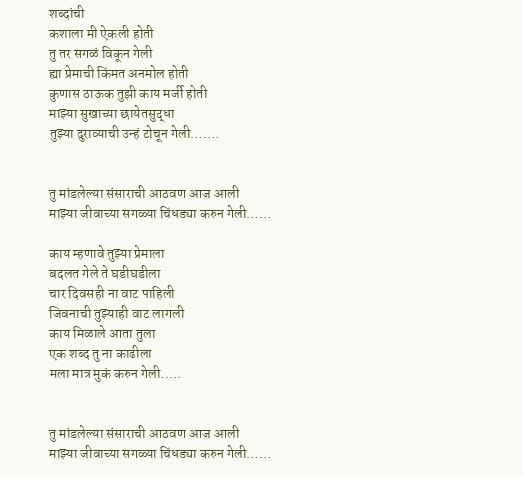शब्दांची
कशाला मी ऐकली होती
तु तर सगळं विकून गेली
ह्या प्रेमाची किंमत अनमोल होती
कुणास ठाऊक तुझी काय मर्जी होती
माझ्या सुखाच्या छायेतसुद्धा
तुझ्या दुराव्याची उन्हं टोचून गेली…….


तु मांडलेल्या संसाराची आठवण आज आली
माझ्या जीवाच्या सगळ्या चिंधड्या करुन गेली……

काय म्हणावे तुझ्या प्रेमाला
बदलत गेले ते घडीघडीला
चार दिवसही ना वाट पाहिली
जिवनाची तुझ्याही वाट लागली
काय मिळाले आता तुला
एक शब्द तु ना काढीला
मला मात्र मुकं करुन गेली.....


तु मांडलेल्या संसाराची आठवण आज आली
माझ्या जीवाच्या सगळ्या चिंधड्या करुन गेली……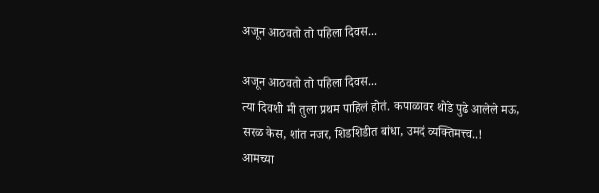अजून आठवतो तो पहिला दिवस...

अजून आठवतो तो पहिला दिवस...
त्या दिवशी मी तुला प्रथम पाहिलं होतं. कपाळावर थोडे पुढे आलेले मऊ, सरळ केस, शांत नजर, शिडशिडीत बांधा, उमदं व्यक्तिमत्त्व..!
आमच्या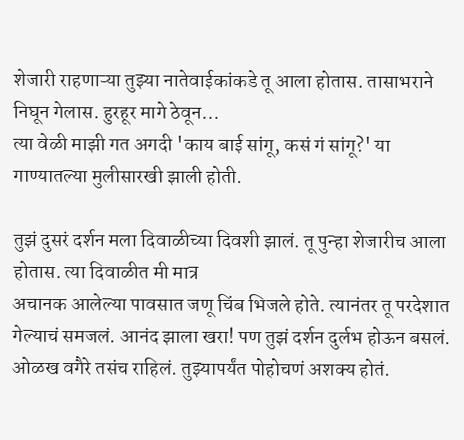शेजारी राहणाऱ्या तुझ्या नातेवाईकांकडे तू आला होतास. तासाभराने निघून गेलास. हुरहूर मागे ठेवून...
त्या वेळी माझी गत अगदी 'काय बाई सांगू, कसं गं सांगू?' या गाण्यातल्या मुलीसारखी झाली होती.

तुझं दुसरं दर्शन मला दिवाळीच्या दिवशी झालं. तू पुन्हा शेजारीच आला होतास. त्या दिवाळीत मी मात्र
अचानक आलेल्या पावसात जणू चिंब भिजले होते. त्यानंतर तू परदेशात गेल्याचं समजलं. आनंद झाला खरा! पण तुझं दर्शन दुर्लभ होऊन बसलं. ओळख वगैरे तसंच राहिलं. तुझ्यापर्यंत पोहोचणं अशक्य होतं.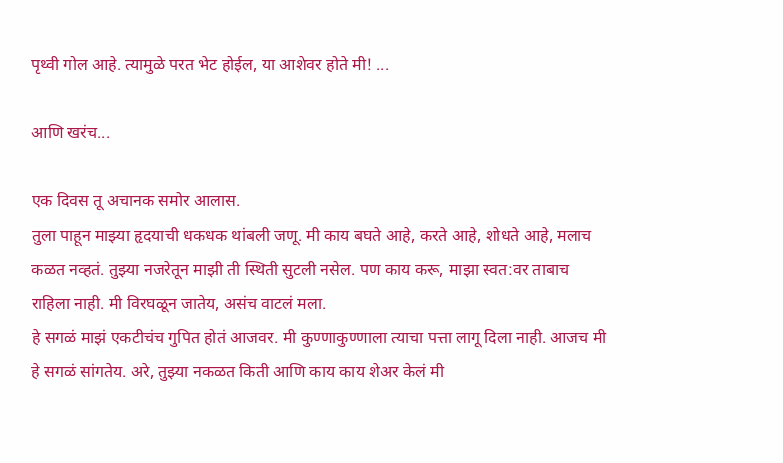पृथ्वी गोल आहे. त्यामुळे परत भेट होईल, या आशेवर होते मी! ...

आणि खरंच...

एक दिवस तू अचानक समोर आलास.
तुला पाहून माझ्या हृदयाची धकधक थांबली जणू. मी काय बघते आहे, करते आहे, शोधते आहे, मलाच कळत नव्हतं. तुझ्या नजरेतून माझी ती स्थिती सुटली नसेल. पण काय करू, माझा स्वत:वर ताबाच राहिला नाही. मी विरघळून जातेय, असंच वाटलं मला.
हे सगळं माझं एकटीचंच गुपित होतं आजवर. मी कुण्णाकुण्णाला त्याचा पत्ता लागू दिला नाही. आजच मी हे सगळं सांगतेय. अरे, तुझ्या नकळत किती आणि काय काय शेअर केलं मी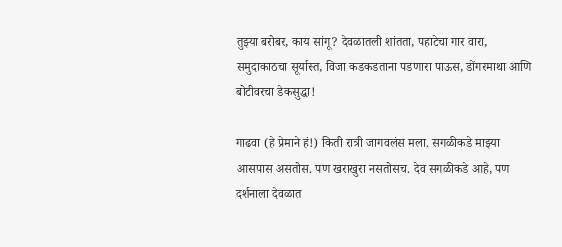तुझ्या बरोबर, काय सांगू? देवळातली शांतता, पहाटेचा गार वारा, समुदाकाठचा सूर्यास्त, विजा कडकडताना पडणारा पाऊस, डोंगरमाथा आणि बोटीवरचा डेकसुद्धा!

गाढवा (हे प्रेमाने हं!) किती रात्री जागवलंस मला. सगळीकडे माझ्या आसपास असतोस. पण खराखुरा नसतोसच. देव सगळीकडे आहे, पण दर्शनाला देवळात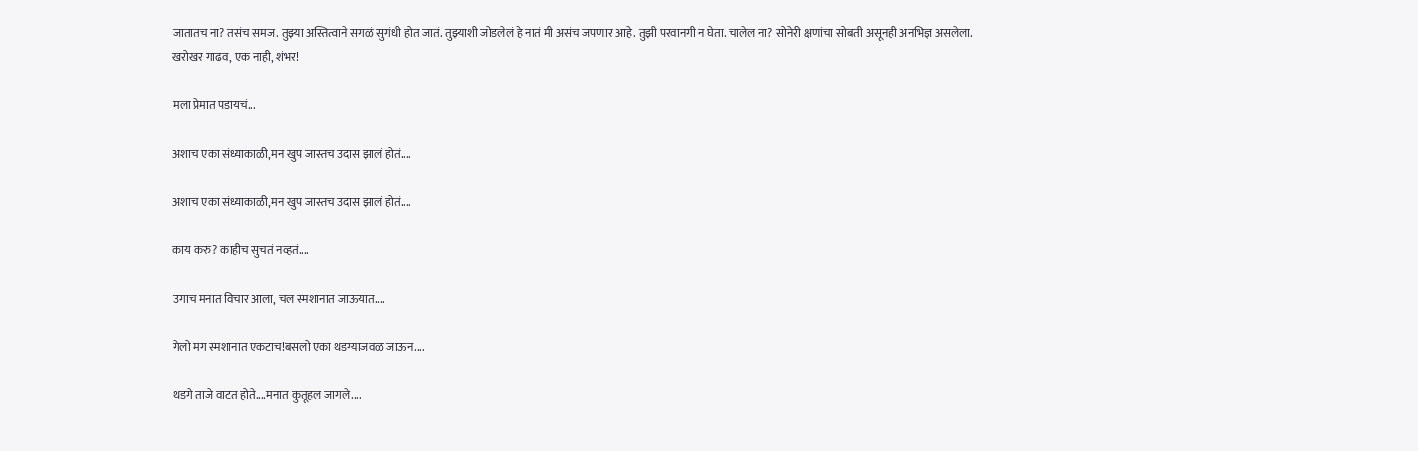जातातच ना? तसंच समज. तुझ्या अस्तित्वाने सगळं सुगंधी होत जातं. तुझ्याशी जोडलेलं हे नातं मी असंच जपणार आहे. तुझी परवानगी न घेता. चालेल ना? सोनेरी क्षणांचा सोबती असूनही अनभिज्ञ असलेला.
खरोखर गाढव, एक नाही, शंभर!

मला प्रेमात पडायचं...

अशाच एका संध्याकाळी,मन खुप जास्तच उदास झालं होतं....

अशाच एका संध्याकाळी,मन खुप जास्तच उदास झालं होतं....

काय करु? काहीच सुचतं नव्हतं....

उगाच मनात विचार आला, चल स्मशानात जाऊयात....

गेलो मग स्मशानात एकटाच!बसलो एका थडग्याजवळ जाऊन....

थडगे ताजे वाटत होते....मनात कुतूहल जागले....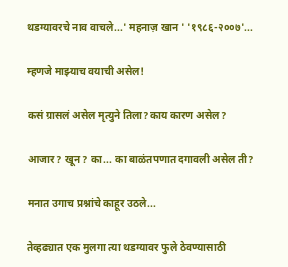थडग्यावरचे नाव वाचले...' महनाज़ खान ' '१९८६-२००७'...

म्हणजे माझ्याच वयाची असेल!

कसं ग्रासलं असेल मृत्युने तिला?काय कारण असेल?

आजार? खून? का... का बाळंतपणात दगावली असेल ती?

मनात उगाच प्रश्नांचे काहूर उठले...

तेव्हढ्यात एक मुलगा त्या थडग्यावर फुले ठेवण्यासाठी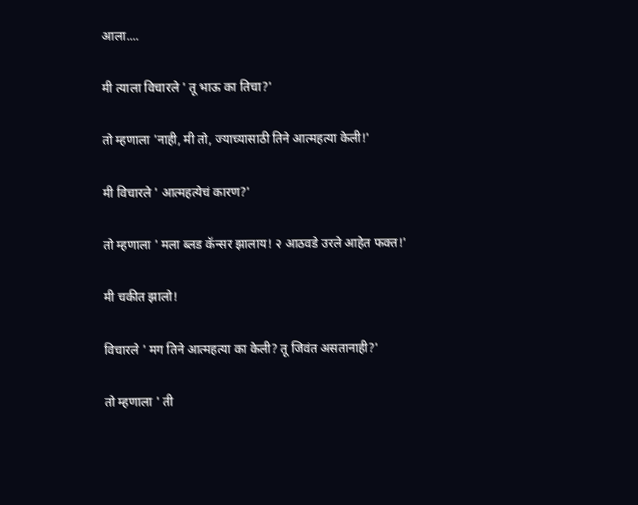आला....

मी त्याला विचारले ' तू भाऊ का तिचा?'

तो म्हणाला 'नाही, मी तो, ज्याच्यासाठी तिने आत्महत्या केली!'

मी विचारले ' आत्महत्येचं कारण?'

तो म्हणाला ' मला ब्लड कॅन्सर झालाय! २ आठवडे उरले आहेत फक्त!'

मी चकीत झालो!

विचारले ' मग तिने आत्महत्या का केली? तू जिवंत असतानाही?'

तो म्हणाला ' ती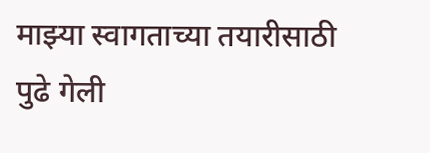माझ्या स्वागताच्या तयारीसाठी पुढे गेली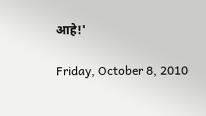आहे!'

Friday, October 8, 2010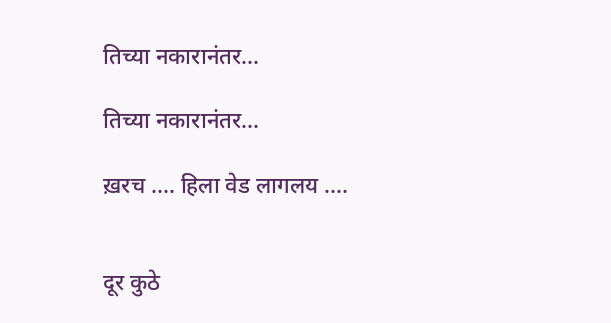तिच्या नकारानंतर...

तिच्या नकारानंतर...

ख़रच .... हिला वेड लागलय ....


दूर कुठे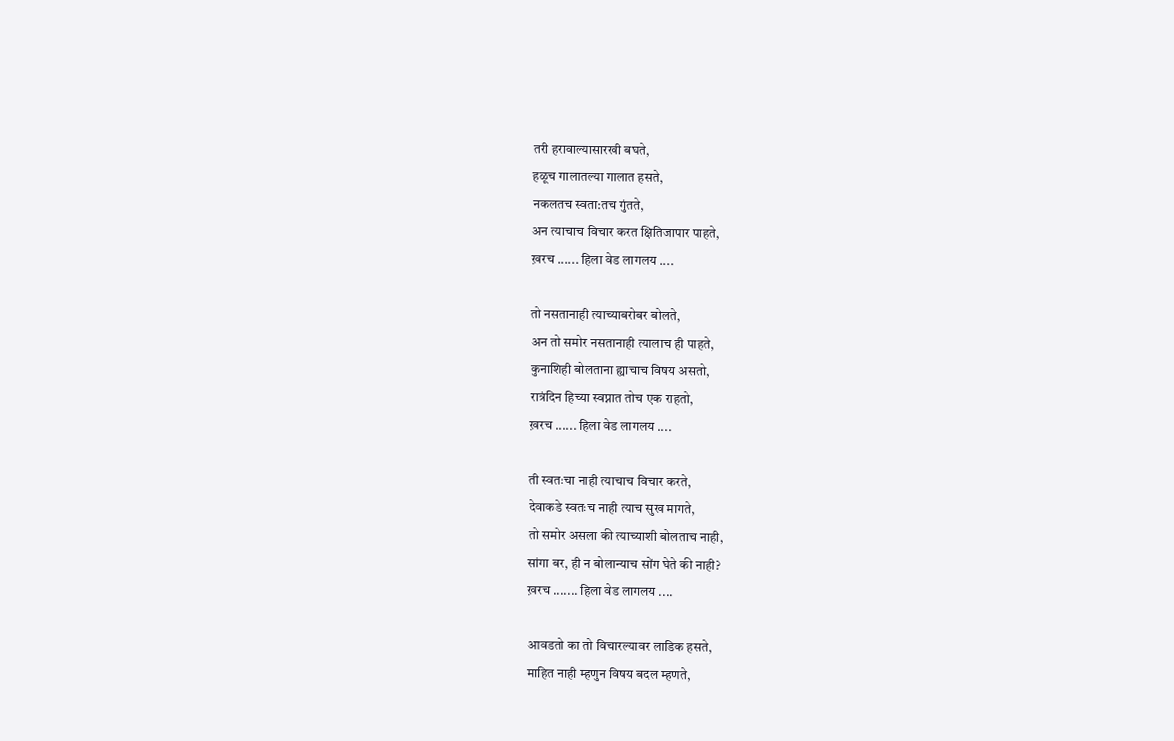तरी हरावाल्यासारखी बघते,
हळूच गालातल्या गालात हसते,
नकलतच स्वता:तच गुंतते,
अन त्याचाच विचार करत क्षितिजापार पाहते,
ख़रच ...... हिला वेड लागलय ....

तो नसतानाही त्याच्याबरोबर बोलते,
अन तो समोर नसतानाही त्यालाच ही पाहते,
कुनाशिही बोलताना ह्याचाच विषय असतो,
रात्रंदिन हिच्या स्वप्नात तोच एक राहतो,
ख़रच ...... हिला वेड लागलय ....

ती स्वतःचा नाही त्याचाच विचार करते,
देवाकडे स्वतःच नाही त्याच सुख मागते,
तो समोर असला की त्याच्याशी बोलताच नाही,
सांगा बर, ही न बोलान्याच सोंग घेते की नाही?
ख़रच ....... हिला वेड लागलय ....

आवडतो का तो विचारल्यावर लाडिक हसते,
माहित नाही म्हणुन विषय बदल म्हणते,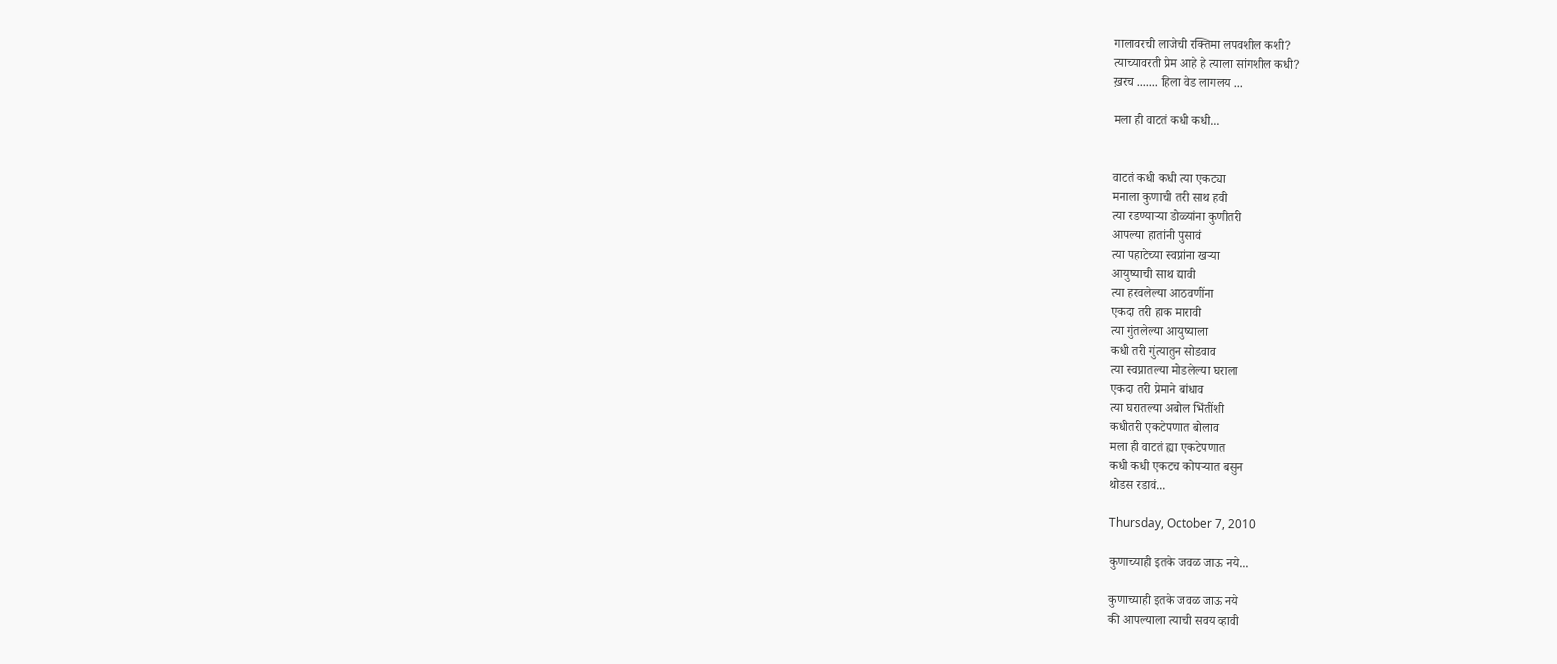गालावरची लाजेची रक्तिमा लपवशील कशी?
त्याच्यावरती प्रेम आहे हे त्याला सांगशील कधी?
ख़रच ....... हिला वेड लागलय ...

मला ही वाटतं कधी कधी...


वाटतं कधी कधी त्या एकट्या
मनाला कुणाची तरी साथ हवी
त्या रडण्याऱ्या डोळ्यांना कुणीतरी
आपल्या हातांनी पुसावं
त्या पहाटेच्या स्वप्नांना खऱ्या
आयुष्याची साथ द्यावी
त्या हरवलेल्या आठवणींना
एकदा तरी हाक मारावी
त्या गुंतलेल्या आयुष्याला
कधी तरी गुंत्यातुन सोडवाव
त्या स्वप्नातल्या मोडलेल्या घराला
एकदा तरी प्रेमाने बांधाव
त्या घरातल्या अबोल भिंतींशी
कधीतरी एकटेपणात बोलाव
मला ही वाटतं ह्या एकटेपणात
कधी कधी एकटच कोपऱ्यात बसुन
थोडस रडावं...

Thursday, October 7, 2010

कुणाच्याही इतके जवळ जाऊ नये...

कुणाच्याही इतके जवळ जाऊ नये
की आपल्याला त्याची सवय व्हावी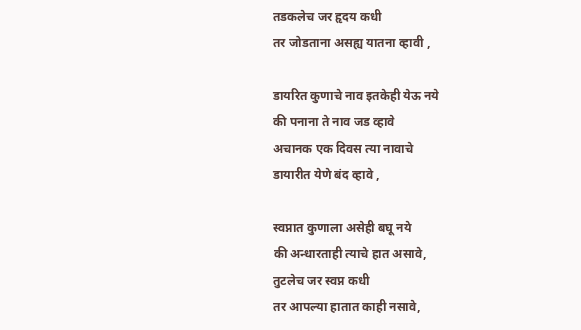तडकलेच जर हृदय कधी
तर जोडताना असह्य यातना व्हावी ,

डायरित कुणाचे नाव इतकेही येऊ नये
की पनाना ते नाव जड व्हावे
अचानक एक दिवस त्या नावाचे
डायारीत येणे बंद व्हावे ,

स्वप्नात कुणाला असेही बघू नये
की अन्धारताही त्याचे हात असावे,
तुटलेच जर स्वप्न कधी
तर आपल्या हातात काही नसावे,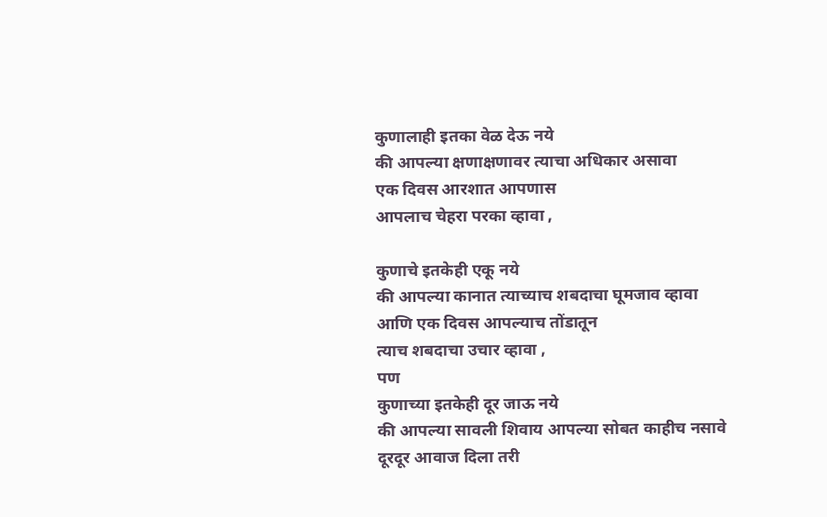कुणालाही इतका वेळ देऊ नये
की आपल्या क्षणाक्षणावर त्याचा अधिकार असावा
एक दिवस आरशात आपणास
आपलाच चेहरा परका व्हावा ,

कुणाचे इतकेही एकू नये
की आपल्या कानात त्याच्याच शबदाचा घूमजाव व्हावा
आणि एक दिवस आपल्याच तोंडातून
त्याच शबदाचा उचार व्हावा ,
पण
कुणाच्या इतकेही दूर जाऊ नये
की आपल्या सावली शिवाय आपल्या सोबत काहीच नसावे
दूरदूर आवाज दिला तरी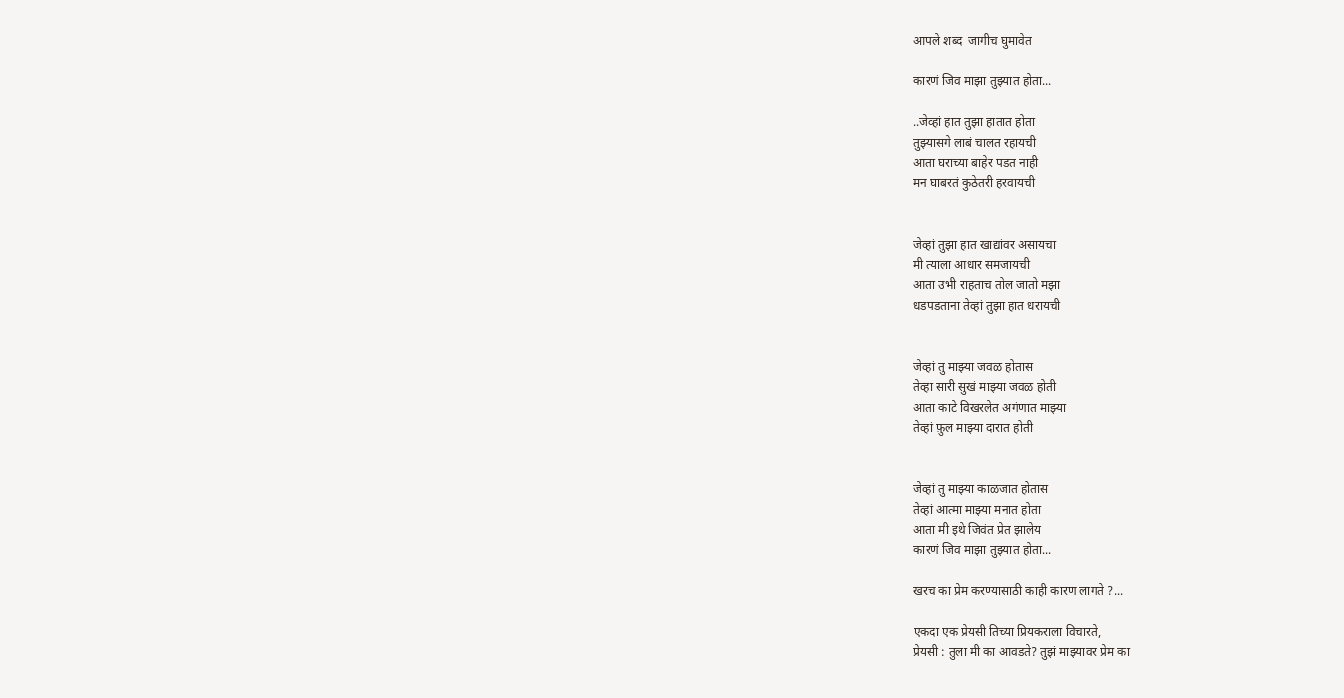आपले शब्द  जागीच घुमावेत

कारणं जिव माझा तुझ्यात होता...

..जेव्हां हात तुझा हातात होता
तुझ्यासगे लाबं चालत रहायची
आता घराच्या बाहेर पडत नाही
मन घाबरतं कुठेतरी हरवायची


जेव्हां तुझा हात खाद्यांवर असायचा
मी त्याला आधार समजायची
आता उभी राहताच तोल जातो मझा
धडपडताना तेव्हां तुझा हात धरायची


जेव्हां तु माझ्या जवळ होतास
तेव्हा सारी सुखं माझ्या जवळ होती
आता काटे विखरलेत अगंणात माझ्या
तेव्हां फ़ुल माझ्या दारात होती


जेव्हां तु माझ्या काळजात होतास
तेव्हां आत्मा माझ्या मनात होता
आता मी इथे जिवंत प्रेत झालेय
कारणं जिव माझा तुझ्यात होता...

खरच का प्रेम करण्यासाठी काही कारण लागते ?...

एकदा एक प्रेयसी तिच्या प्रियकराला विचारते,
प्रेयसी : तुला मी का आवडते? तुझं माझ्यावर प्रेम का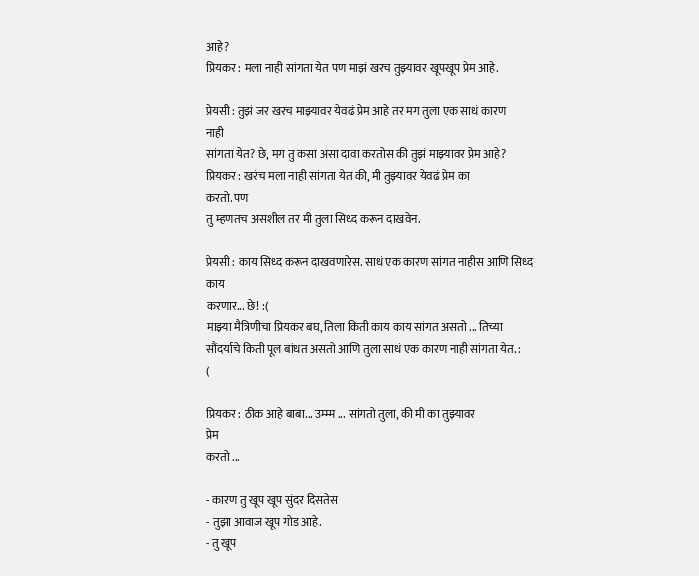आहे?
प्रियकर : मला नाही सांगता येत पण माझं खरच तुझ्यावर खूपखूप प्रेम आहे.

प्रेयसी : तुझं जर खरच माझ्यावर येवढं प्रेम आहे तर मग तुला एक साधं कारण
नाही
सांगता येत? छे, मग तु कसा असा दावा करतोस की तुझं माझ्यावर प्रेम आहे?
प्रियकर : खरंच मला नाही सांगता येत की, मी तुझ्यावर येवढं प्रेम का
करतो. पण
तु म्हणतच असशील तर मी तुला सिध्द करून दाखवेन.

प्रेयसी : काय सिध्द करून दाखवणारेस. साधं एक कारण सांगत नाहीस आणि सिध्द
काय
करणार... छे! :(
माझ्या मैत्रिणीचा प्रियकर बघ, तिला किती काय काय सांगत असतो ... तिच्या
सौंदर्याचे किती पूल बांधत असतो आणि तुला साधं एक कारण नाही सांगता येत. :
(

प्रियकर : ठीक आहे बाबा... उम्म्म ... सांगतो तुला, की मी का तुझ्यावर
प्रेम
करतो ...

- कारण तु खूप खूप सुंदर दिसतेस
- तुझा आवाज खूप गोड आहे.
- तु खूप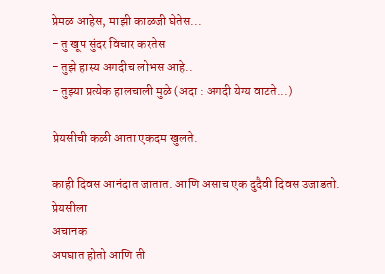प्रेमळ आहेस, माझी काळजी घेतेस...
- तु खूप सुंदर विचार करतेस
- तुझे हास्य अगदीच लोभस आहे..
- तुझ्या प्रत्येक हालचाली मुळे (अदा : अगदी येग्य वाटते...)

प्रेयसीची कळी आता एकदम खुलते.

काही दिवस आनंदात जातात. आणि असाच एक दुदैवी दिवस उजाडतो. प्रेयसीला
अचानक
अपघात होतो आणि ती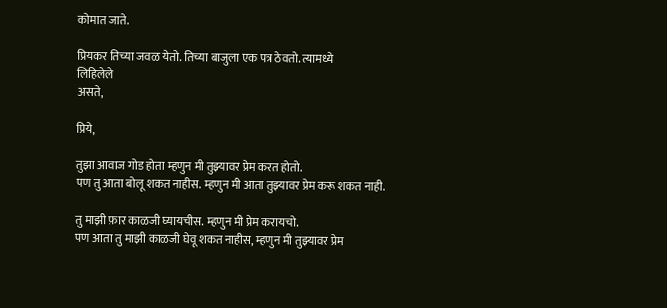कोमात जाते.

प्रियकर तिच्या जवळ येतो. तिच्या बाजुला एक पत्र ठेवतो. त्यामध्ये
लिहिलेले
असते,

प्रिये,

तुझा आवाज गोड होता म्हणुन मी तुझ्यावर प्रेम करत होतो.
पण तु आता बोलू शकत नाहीस. म्हणुन मी आता तुझ्यावर प्रेम करू शकत नाही.

तु माझी फ़ार काळजी घ्यायचीस. म्हणुन मी प्रेम करायचो.
पण आता तु माझी काळजी घेवू शकत नाहीस, म्हणुन मी तुझ्यावर प्रेम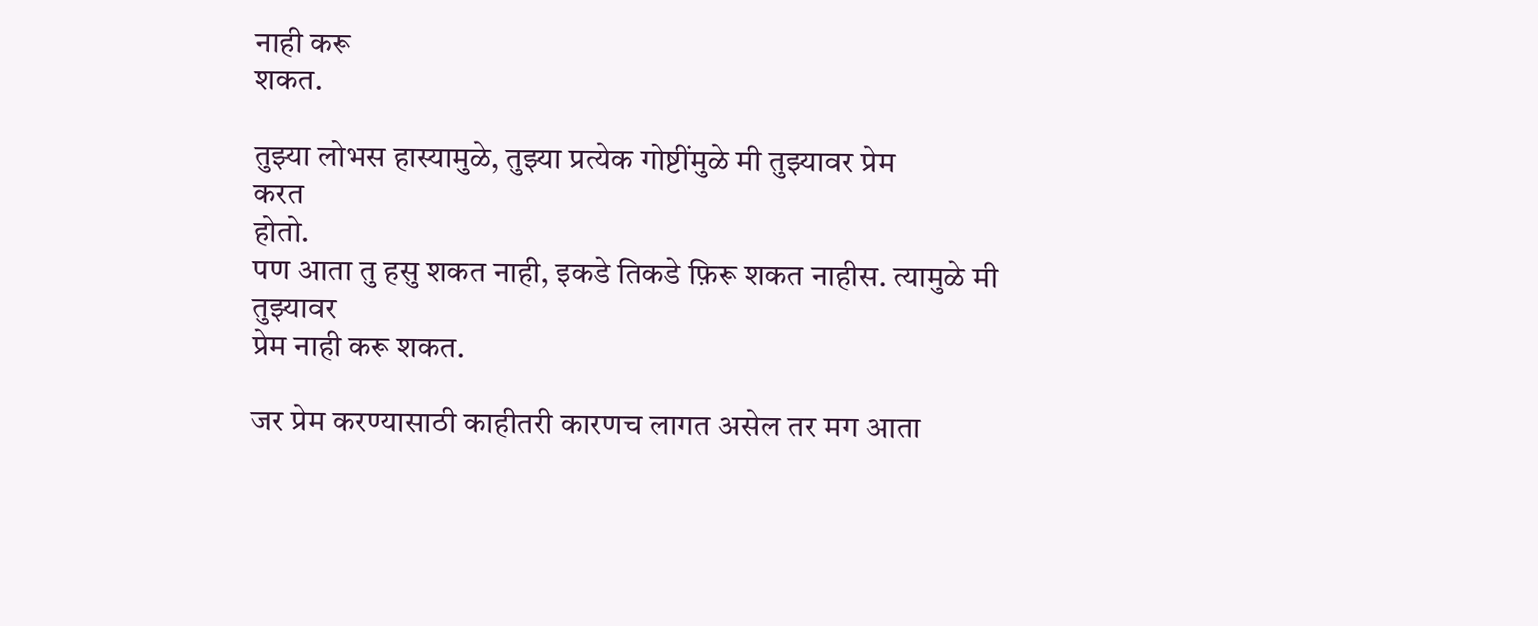नाही करू
शकत.

तुझ्या लोभस हास्यामुळे, तुझ्या प्रत्येक गोष्टींमुळे मी तुझ्यावर प्रेम
करत
होतो.
पण आता तु हसु शकत नाही, इकडे तिकडे फ़िरू शकत नाहीस. त्यामुळे मी
तुझ्यावर
प्रेम नाही करू शकत.

जर प्रेम करण्यासाठी काहीतरी कारणच लागत असेल तर मग आता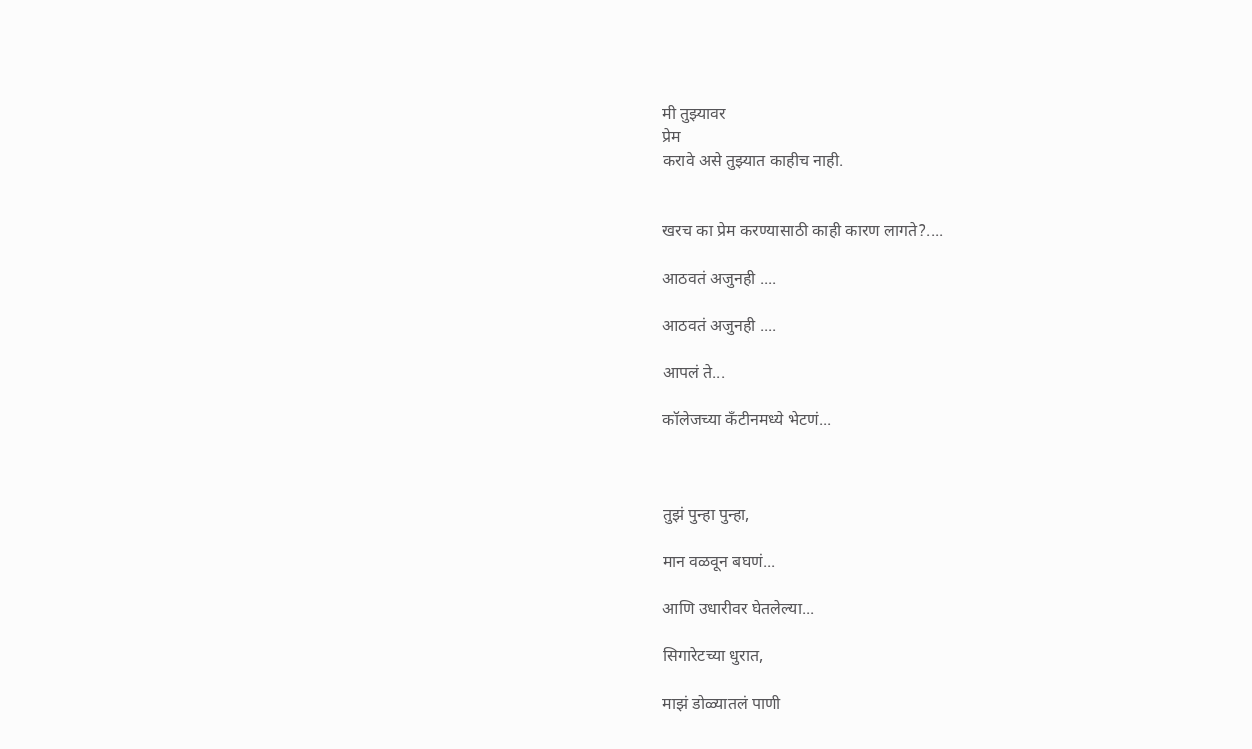मी तुझ्यावर
प्रेम
करावे असे तुझ्यात काहीच नाही.


खरच का प्रेम करण्यासाठी काही कारण लागते?....

आठवतं अजुनही ....

आठवतं अजुनही ....

आपलं ते...

कॉलेजच्या कँटीनमध्ये भेटणं...



तुझं पुन्हा पुन्हा,

मान वळवून बघणं...

आणि उधारीवर घेतलेल्या...

सिगारेटच्या धुरात,

माझं डोळ्यातलं पाणी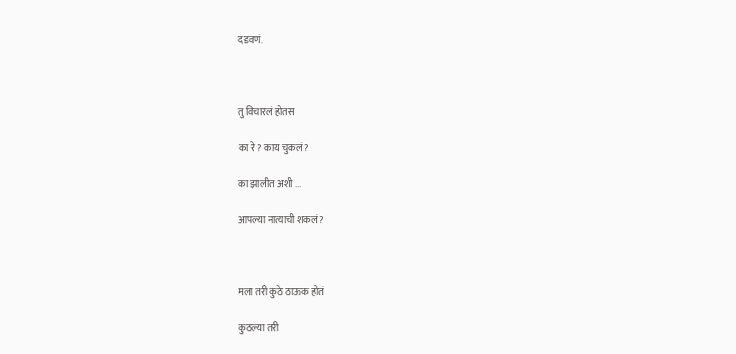दडवणं.



तु विचारलं होतस

का रे? काय चुकलं?

का झालीत अशी ...

आपल्या नात्याची शकलं?



मला तरी कुठे ठाऊक होतं

कुठल्या तरी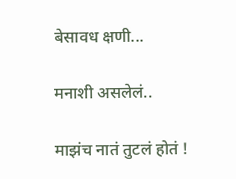बेसावध क्षणी...

मनाशी असलेलं..

माझंच नातं तुटलं होतं !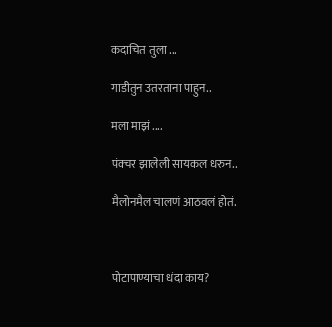कदाचित तुला ...

गाडीतुन उतरताना पाहुन..

मला माझं ....

पंक्चर झालेली सायकल धरुन..

मैलोनमैल चालणं आठवलं होतं.



पोटापाण्याचा धंदा काय?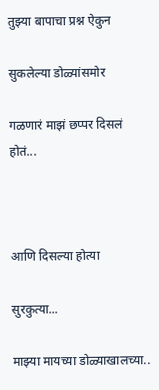तुझ्या बापाचा प्रश्न ऐकुन

सुकलेल्या डोळ्यांसमोर

गळणारं माझं छप्पर दिसलं होतं...



आणि दिसल्या होत्या

सुरकुत्या...

माझ्या मायच्या डोळ्याखालच्या..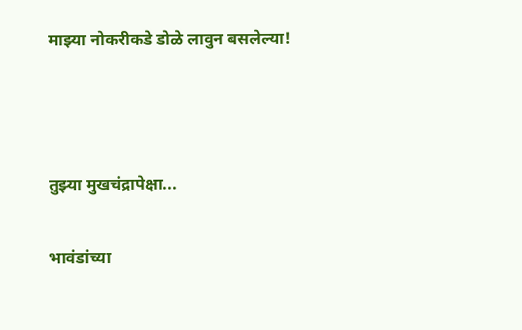माझ्या नोकरीकडे डोळे लावुन बसलेल्या!



तुझ्या मुखचंद्रापेक्षा...

भावंडांच्या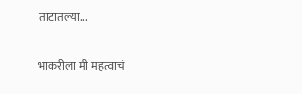ताटातल्या...

भाकरीला मी महत्वाचं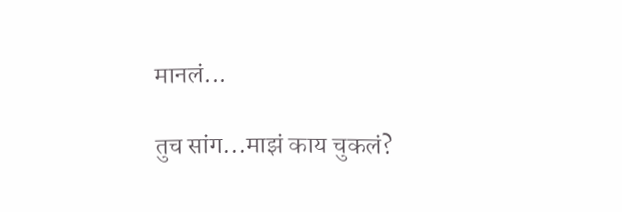मानलं...

तुच सांग...माझं काय चुकलं?